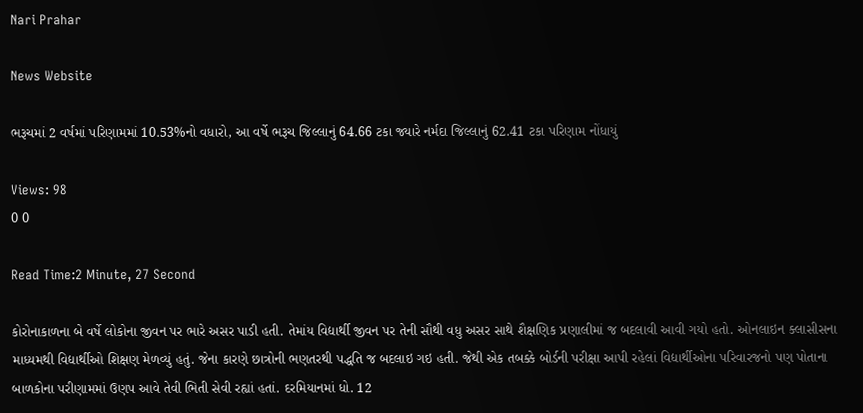Nari Prahar

News Website

ભરૂચમાં 2 વર્ષમાં પરિણામમાં 10.53%નો વધારો, આ વર્ષે ભરૂચ જિલ્લાનું 64.66 ટકા જ્યારે નર્મદા જિલ્લાનું 62.41 ટકા પરિણામ નોંધાયું

Views: 98
0 0

Read Time:2 Minute, 27 Second

કોરોનાકાળના બે વર્ષે લોકોના જીવન પર ભારે અસર પાડી હતી. તેમાંય વિદ્યાર્થી જીવન પર તેની સૌથી વધુ અસર સાથે શૈક્ષણિક પ્રણાલીમાં જ બદલાવી આવી ગયો હતો. ઓનલાઇન ક્લાસીસના માધ્યમથી વિદ્યાર્થીઓ શિક્ષણ મેળવ્યું હતું. જેના કારણે છાત્રોની ભણતરથી પદ્ધતિ જ બદલાઇ ગઇ હતી. જેથી એક તબક્કે બોર્ડની પરીક્ષા આપી રહેલાં વિદ્યાર્થીઓના પરિવારજનો પણ પોતાના બાળકોના પરીણામમાં ઉણપ આવે તેવી ભિતી સેવી રહ્યાં હતાં. દરમિયાનમાં ધો. 12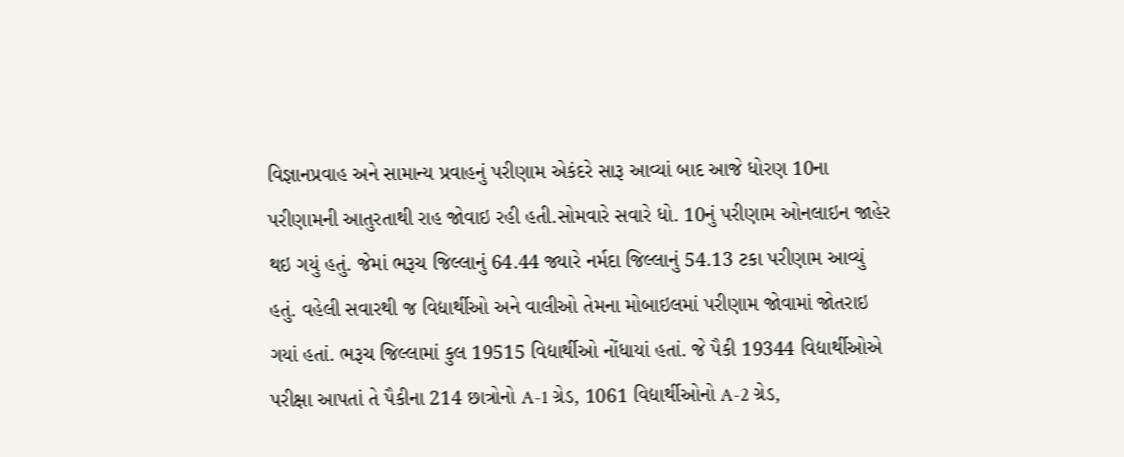વિજ્ઞાનપ્રવાહ અને સામાન્ય પ્રવાહનું પરીણામ એકંદરે સારૂ આવ્યાં બાદ આજે ધોરણ 10ના પરીણામની આતુરતાથી રાહ જોવાઇ રહી હતી.સોમવારે સવારે ધો. 10નું પરીણામ ઓનલાઇન જાહેર થઇ ગયું હતું. જેમાં ભરૂચ જિલ્લાનું 64.44 જ્યારે નર્મદા જિલ્લાનું 54.13 ટકા પરીણામ આવ્યું હતું. વહેલી સવારથી જ વિદ્યાર્થીઓ અને વાલીઓ તેમના મોબાઇલમાં પરીણામ જોવામાં જોતરાઇ ગયાં હતાં. ભરૂચ જિલ્લામાં કુલ 19515 વિદ્યાર્થીઓ નોંધાયાં હતાં. જે પૈકી 19344 વિદ્યાર્થીઓએ પરીક્ષા આપતાં તે પૈકીના 214 છાત્રોનો A-1 ગ્રેડ, 1061 વિદ્યાર્થીઓનો A-2 ગ્રેડ,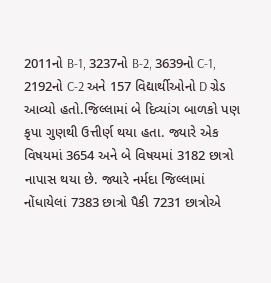2011નો B-1, 3237નો B-2, 3639નો C-1, 2192નો C-2 અને 157 વિદ્યાર્થીઓનો D ગ્રેડ આવ્યો હતો.જિલ્લામાં બે દિવ્યાંગ બાળકો પણ કૃપા ગુણથી ઉત્તીર્ણ થયા હતા. જ્યારે એક વિષયમાં 3654 અને બે વિષયમાં 3182 છાત્રો નાપાસ થયા છે. જ્યારે નર્મદા જિલ્લામાં નોંધાયેલાં 7383 છાત્રો પૈકી 7231 છાત્રોએ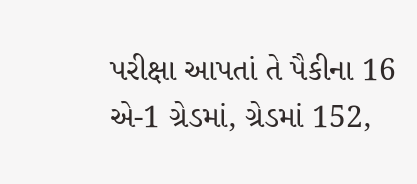પરીક્ષા આપતાં તે પૈકીના 16 એ-1 ગ્રેડમાં, ગ્રેડમાં 152,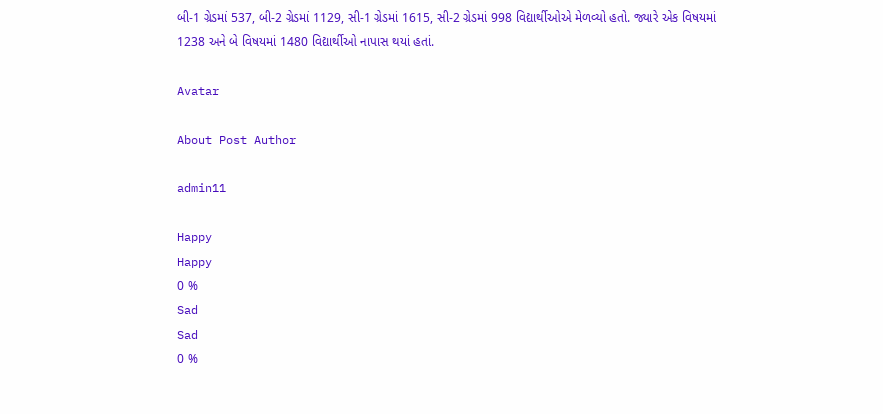બી-1 ગ્રેડમાં 537, બી-2 ગ્રેડમાં 1129, સી-1 ગ્રેડમાં 1615, સી-2 ગ્રેડમાં 998 વિદ્યાર્થીઓએ મેળવ્યો હતો. જ્યારે એક વિષયમાં 1238 અને બે વિષયમાં 1480 વિદ્યાર્થીઓ નાપાસ થયાં હતાં.

Avatar

About Post Author

admin11

Happy
Happy
0 %
Sad
Sad
0 %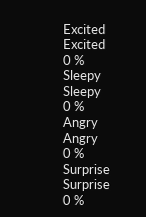Excited
Excited
0 %
Sleepy
Sleepy
0 %
Angry
Angry
0 %
Surprise
Surprise
0 %